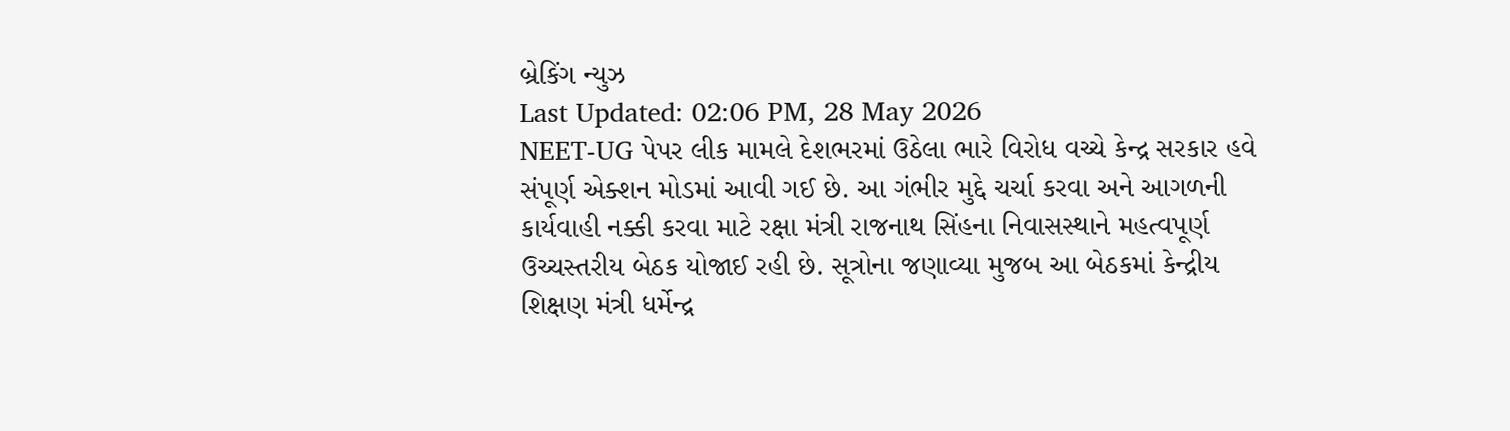બ્રેકિંગ ન્યુઝ
Last Updated: 02:06 PM, 28 May 2026
NEET-UG પેપર લીક મામલે દેશભરમાં ઉઠેલા ભારે વિરોધ વચ્ચે કેન્દ્ર સરકાર હવે સંપૂર્ણ એક્શન મોડમાં આવી ગઈ છે. આ ગંભીર મુદ્દે ચર્ચા કરવા અને આગળની કાર્યવાહી નક્કી કરવા માટે રક્ષા મંત્રી રાજનાથ સિંહના નિવાસસ્થાને મહત્વપૂર્ણ ઉચ્ચસ્તરીય બેઠક યોજાઈ રહી છે. સૂત્રોના જણાવ્યા મુજબ આ બેઠકમાં કેન્દ્રીય શિક્ષણ મંત્રી ધર્મેન્દ્ર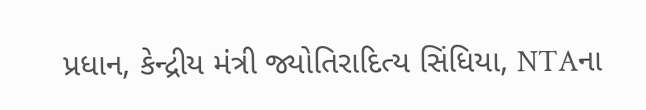પ્રધાન, કેન્દ્રીય મંત્રી જ્યોતિરાદિત્ય સિંધિયા, NTAના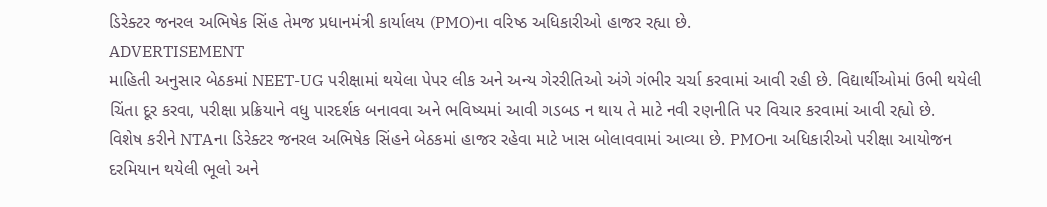ડિરેક્ટર જનરલ અભિષેક સિંહ તેમજ પ્રધાનમંત્રી કાર્યાલય (PMO)ના વરિષ્ઠ અધિકારીઓ હાજર રહ્યા છે.
ADVERTISEMENT
માહિતી અનુસાર બેઠકમાં NEET-UG પરીક્ષામાં થયેલા પેપર લીક અને અન્ય ગેરરીતિઓ અંગે ગંભીર ચર્ચા કરવામાં આવી રહી છે. વિદ્યાર્થીઓમાં ઉભી થયેલી ચિંતા દૂર કરવા, પરીક્ષા પ્રક્રિયાને વધુ પારદર્શક બનાવવા અને ભવિષ્યમાં આવી ગડબડ ન થાય તે માટે નવી રણનીતિ પર વિચાર કરવામાં આવી રહ્યો છે.
વિશેષ કરીને NTAના ડિરેક્ટર જનરલ અભિષેક સિંહને બેઠકમાં હાજર રહેવા માટે ખાસ બોલાવવામાં આવ્યા છે. PMOના અધિકારીઓ પરીક્ષા આયોજન દરમિયાન થયેલી ભૂલો અને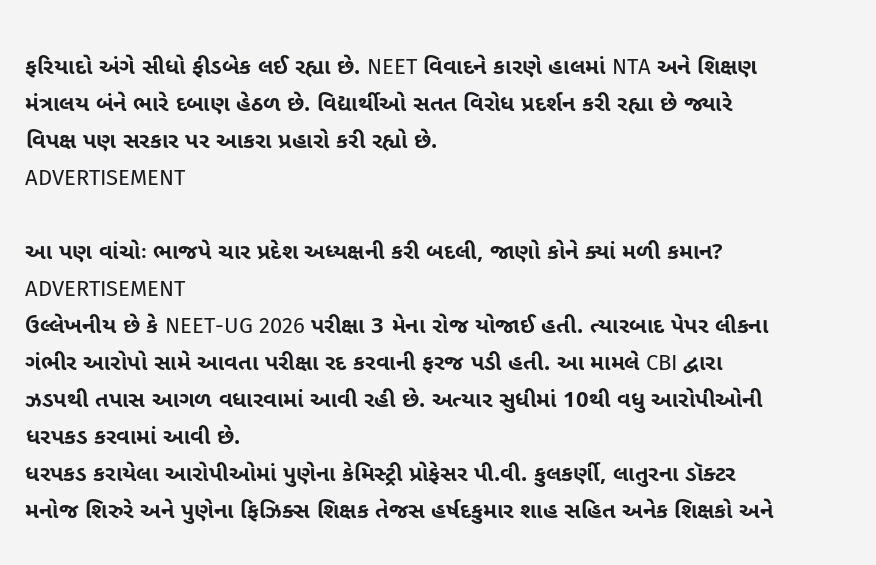ફરિયાદો અંગે સીધો ફીડબેક લઈ રહ્યા છે. NEET વિવાદને કારણે હાલમાં NTA અને શિક્ષણ મંત્રાલય બંને ભારે દબાણ હેઠળ છે. વિદ્યાર્થીઓ સતત વિરોધ પ્રદર્શન કરી રહ્યા છે જ્યારે વિપક્ષ પણ સરકાર પર આકરા પ્રહારો કરી રહ્યો છે.
ADVERTISEMENT

આ પણ વાંચોઃ ભાજપે ચાર પ્રદેશ અધ્યક્ષની કરી બદલી, જાણો કોને ક્યાં મળી કમાન?
ADVERTISEMENT
ઉલ્લેખનીય છે કે NEET-UG 2026 પરીક્ષા 3 મેના રોજ યોજાઈ હતી. ત્યારબાદ પેપર લીકના ગંભીર આરોપો સામે આવતા પરીક્ષા રદ કરવાની ફરજ પડી હતી. આ મામલે CBI દ્વારા ઝડપથી તપાસ આગળ વધારવામાં આવી રહી છે. અત્યાર સુધીમાં 10થી વધુ આરોપીઓની ધરપકડ કરવામાં આવી છે.
ધરપકડ કરાયેલા આરોપીઓમાં પુણેના કેમિસ્ટ્રી પ્રોફેસર પી.વી. કુલકર્ણી, લાતુરના ડૉક્ટર મનોજ શિરુરે અને પુણેના ફિઝિક્સ શિક્ષક તેજસ હર્ષદકુમાર શાહ સહિત અનેક શિક્ષકો અને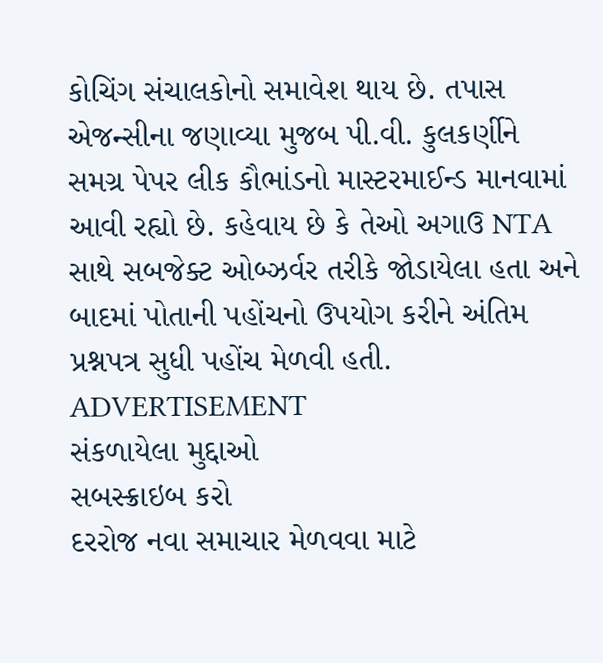કોચિંગ સંચાલકોનો સમાવેશ થાય છે. તપાસ એજન્સીના જણાવ્યા મુજબ પી.વી. કુલકર્ણીને સમગ્ર પેપર લીક કૌભાંડનો માસ્ટરમાઈન્ડ માનવામાં આવી રહ્યો છે. કહેવાય છે કે તેઓ અગાઉ NTA સાથે સબજેક્ટ ઓબ્ઝર્વર તરીકે જોડાયેલા હતા અને બાદમાં પોતાની પહોંચનો ઉપયોગ કરીને અંતિમ પ્રશ્નપત્ર સુધી પહોંચ મેળવી હતી.
ADVERTISEMENT
સંકળાયેલા મુદ્દાઓ
સબસ્ક્રાઇબ કરો
દરરોજ નવા સમાચાર મેળવવા માટે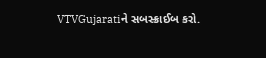VTVGujaratiને સબસ્ક્રાઈબ કરો.